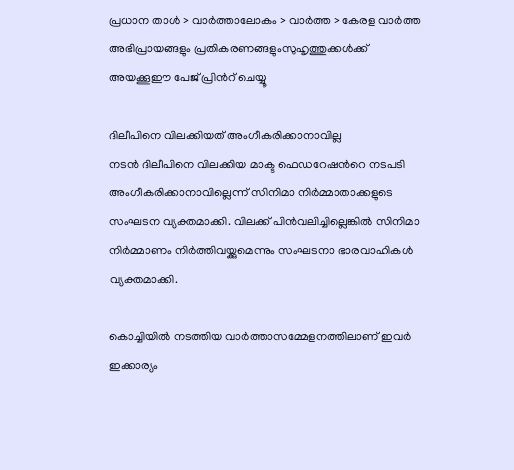പ്രധാന താള്‍ > വാര്‍ത്താലോകം > വാര്‍ത്ത > കേരള വാര്‍ത്ത
അഭിപ്രായങ്ങളും പ്രതികരണങ്ങളുംസുഹൃത്തുക്കള്‍ക്ക് അയക്കൂഈ പേജ് പ്രിന്‍റ് ചെയ്യൂ

ദിലീപിനെ വിലക്കിയത് അംഗീകരിക്കാനാവില്ല
നടന്‍ ദിലീപിനെ വിലക്കിയ മാക്ട ഫെഡറേഷന്‍റെ നടപടി അംഗീകരിക്കാനാവില്ലെന്ന് സിനിമാ നിര്‍മ്മാതാക്കളുടെ സംഘടന വ്യക്തമാക്കി. വിലക്ക് പിന്‍‌വലിച്ചില്ലെങ്കില്‍ സിനിമാ നിര്‍മ്മാണം നിര്‍ത്തിവയ്ക്കുമെന്നും സംഘടനാ ഭാരവാഹികള്‍ വ്യക്തമാക്കി.

കൊച്ചിയില്‍ നടത്തിയ വാര്‍ത്താസമ്മേളനത്തിലാണ് ഇവര്‍ ഇക്കാര്യം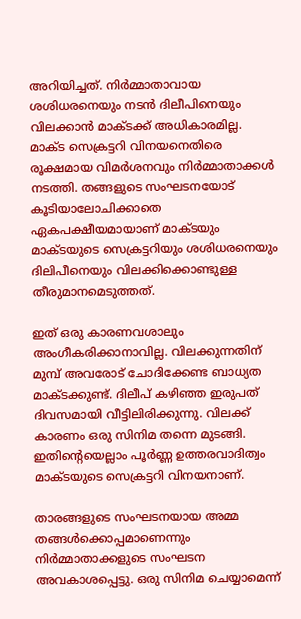അറിയിച്ചത്. നിര്‍മ്മാതാവായ ശശിധരനെയും നടന്‍ ദിലീപിനെയും വിലക്കാന്‍ മാക്ടക്ക് അധികാരമില്ല. മാക്ട സെക്രട്ടറി വിനയനെതിരെ രൂക്ഷമായ വിമര്‍ശനവും നിര്‍മ്മാതാക്കള്‍ നടത്തി. തങ്ങളുടെ സംഘടനയോട് കൂടിയാലോചിക്കാതെ ഏകപക്ഷീയമായാണ് മാക്ടയും മാക്ടയുടെ സെക്രട്ടറിയും ശശിധരനെയും ദിലിപീനെയും വിലക്കിക്കൊണ്ടുള്ള തീരുമാനമെടുത്തത്.

ഇത് ഒരു കാരണവശാലും അംഗീകരിക്കാനാവില്ല. വിലക്കുന്നതിന് മുമ്പ് അവരോട് ചോദിക്കേണ്ട ബാധ്യത മാക്ടക്കുണ്ട്. ദിലീപ് കഴിഞ്ഞ ഇരുപത് ദിവസമായി വീട്ടിലിരിക്കുന്നു. വിലക്ക് കാരണം ഒരു സിനിമ തന്നെ മുടങ്ങി. ഇതിന്‍റെയെല്ലാം പൂര്‍ണ്ണ ഉത്തരവാദിത്വം മാക്ടയുടെ സെക്രട്ടറി വിനയനാണ്.

താരങ്ങളുടെ സംഘടനയായ അമ്മ തങ്ങള്‍ക്കൊപ്പമാണെന്നും നിര്‍മ്മാതാക്കളുടെ സംഘടന അവകാശപ്പെട്ടു. ഒരു സിനിമ ചെയ്യാമെന്ന്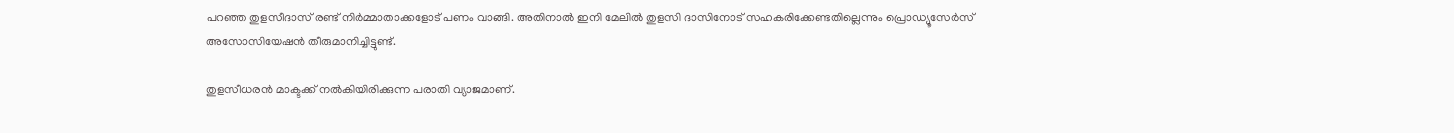പറഞ്ഞ തുളസീദാസ് രണ്ട് നിര്‍മ്മാതാക്കളോട് പണം വാങ്ങി. അതിനാല്‍ ഇനി മേലില്‍ തുളസി ദാസിനോട് സഹകരിക്കേണ്ടതില്ലെന്നും പ്രൊഡ്യൂസേര്‍സ് അസോസിയേഷന്‍ തീരുമാനിച്ചിട്ടുണ്ട്.

തുളസീധരന്‍ മാക്ടക്ക് നല്‍കിയിരിക്കുന്ന പരാതി വ്യാജമാണ്.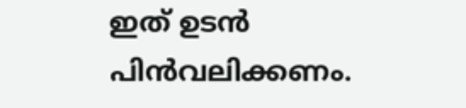ഇത് ഉടന്‍ പിന്‍‌വലിക്കണം.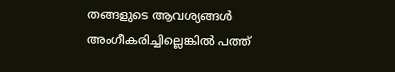തങ്ങളുടെ ആവശ്യങ്ങള്‍ അംഗീകരിച്ചില്ലെങ്കില്‍ പത്ത്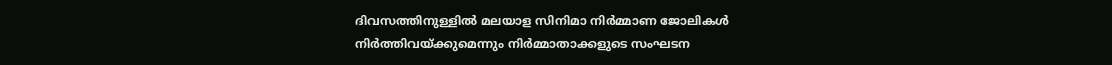ദിവസത്തിനുള്ളില്‍ മലയാള സിനിമാ നിര്‍മ്മാണ ജോലികള്‍ നിര്‍ത്തിവയ്ക്കുമെന്നും നിര്‍മ്മാതാക്കളുടെ സംഘടന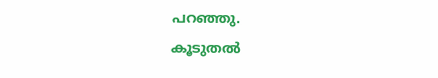പറഞ്ഞു.
കൂടുതല്‍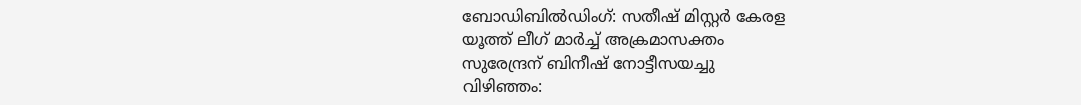ബോഡിബില്‍ഡിംഗ്: സതീഷ് മിസ്റ്റര്‍ കേരള
യൂത്ത് ലീഗ് മാര്‍ച്ച് അക്രമാസക്തം
സുരേന്ദ്രന് ബിനീഷ് നോട്ടീസയച്ചു
വിഴിഞ്ഞം: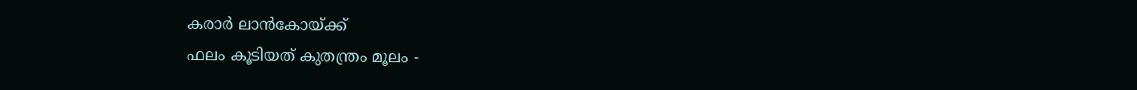കരാര്‍ ലാന്‍‌കോയ്ക്ക്
ഫലം കൂടിയത് കുതന്ത്രം മൂലം -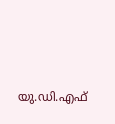യു.ഡി.എഫ്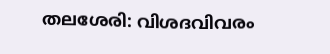തലശേരി: വിശദവിവരം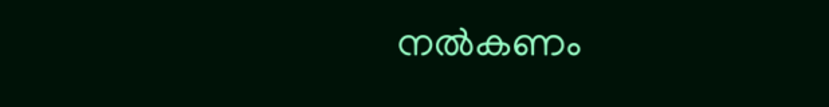നല്‍കണം